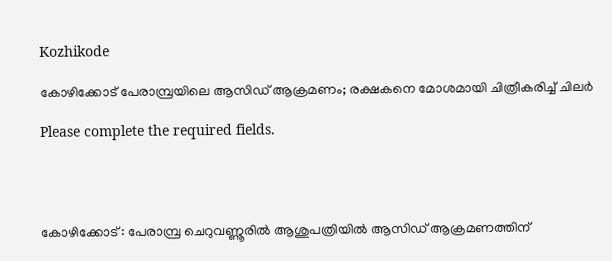Kozhikode

കോഴിക്കോട് പേരാമ്പ്രയിലെ ആസിഡ് ആക്രമണം; രക്ഷകനെ മോശമായി ചിത്രീകരിച്ച് ചിലര്‍

Please complete the required fields.




കോഴിക്കോട് : പേരാമ്പ്ര ചെറുവണ്ണൂരില്‍ ആശുപത്രിയില്‍ ആസിഡ് ആക്രമണത്തിന്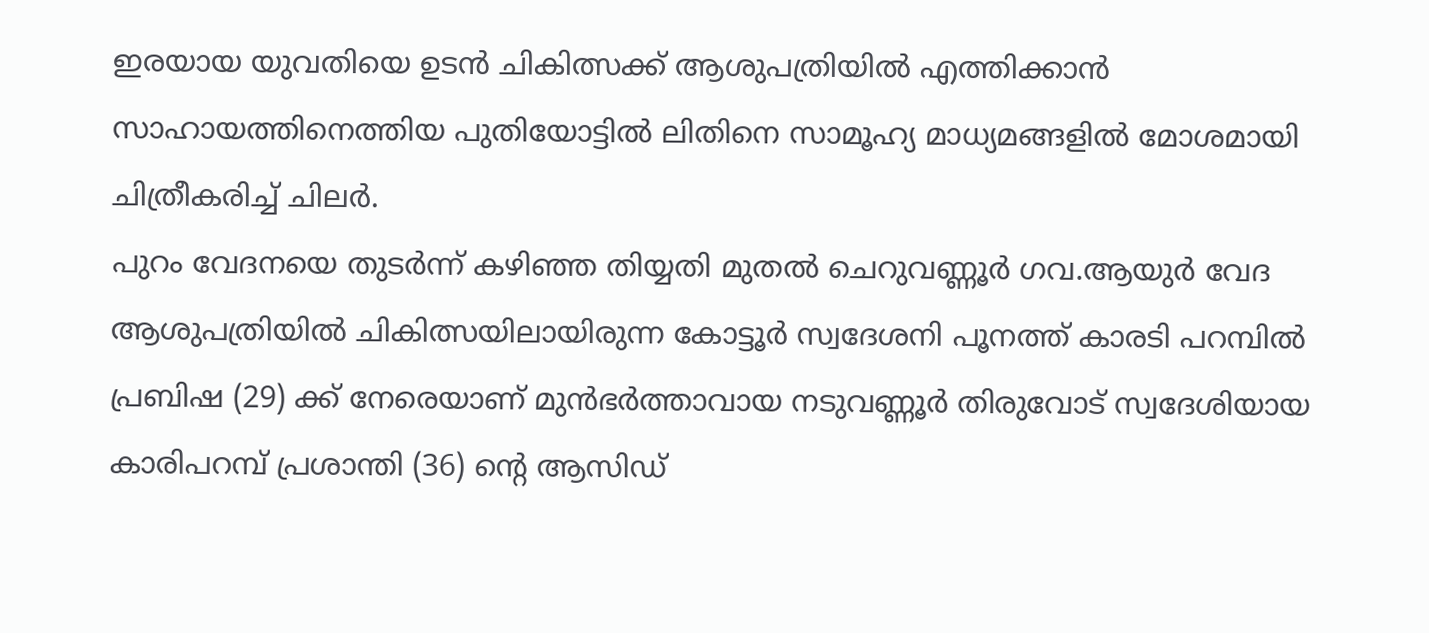ഇരയായ യുവതിയെ ഉടൻ ചികിത്സക്ക് ആശുപത്രിയിൽ എത്തിക്കാൻ സാഹായത്തിനെത്തിയ പുതിയോട്ടില്‍ ലിതിനെ സാമൂഹ്യ മാധ്യമങ്ങളിൽ മോശമായി ചിത്രീകരിച്ച് ചിലര്‍.
പുറം വേദനയെ തുടര്‍ന്ന് കഴിഞ്ഞ തിയ്യതി മുതല്‍ ചെറുവണ്ണൂര്‍ ഗവ.ആയുര്‍ വേദ ആശുപത്രിയില്‍ ചികിത്സയിലായിരുന്ന കോട്ടൂര്‍ സ്വദേശനി പൂനത്ത് കാരടി പറമ്പില്‍ പ്രബിഷ (29) ക്ക് നേരെയാണ് മുന്‍ഭര്‍ത്താവായ നടുവണ്ണൂര്‍ തിരുവോട് സ്വദേശിയായ കാരിപറമ്പ് പ്രശാന്തി (36) ന്റെ ആസിഡ്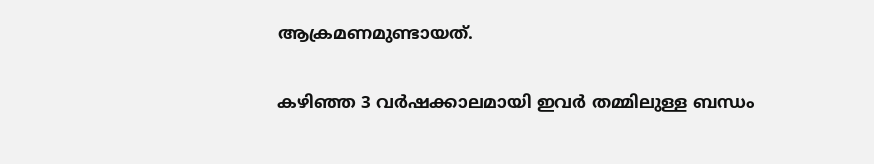ആക്രമണമുണ്ടായത്.

കഴിഞ്ഞ 3 വര്‍ഷക്കാലമായി ഇവര്‍ തമ്മിലുള്ള ബന്ധം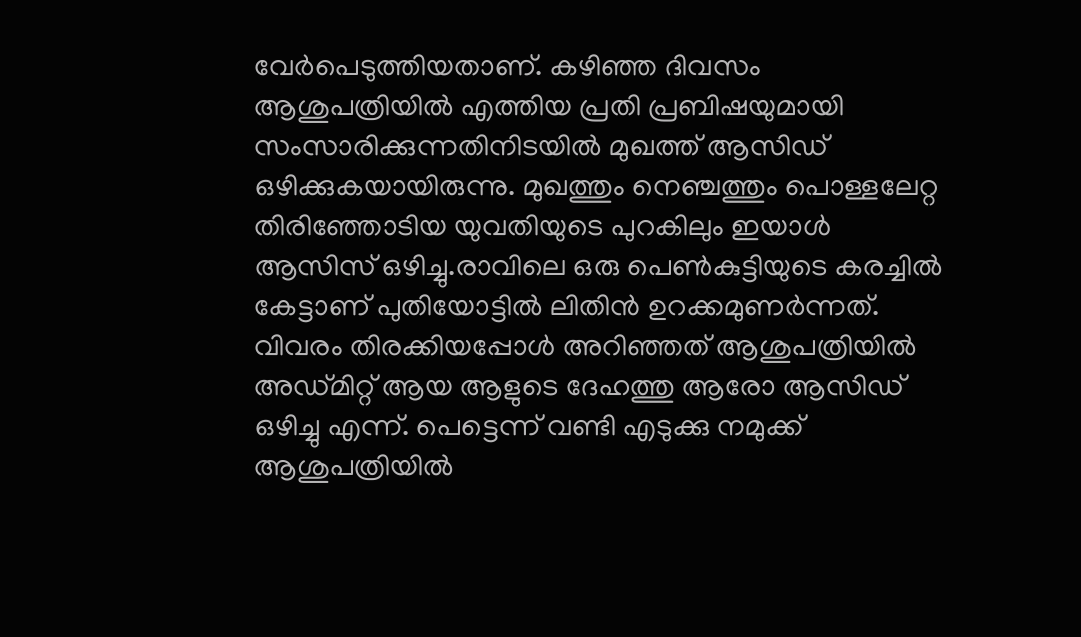വേര്‍പെടുത്തിയതാണ്. കഴിഞ്ഞ ദിവസം ആശുപത്രിയില്‍ എത്തിയ പ്രതി പ്രബിഷയുമായി സംസാരിക്കുന്നതിനിടയില്‍ മുഖത്ത് ആസിഡ് ഒഴിക്കുകയായിരുന്നു. മുഖത്തും നെഞ്ചത്തും പൊള്ളലേറ്റ തിരിഞ്ഞോടിയ യുവതിയുടെ പുറകിലും ഇയാള്‍ ആസിസ് ഒഴിച്ചു.രാവിലെ ഒരു പെണ്‍കുട്ടിയുടെ കരച്ചില്‍ കേട്ടാണ് പുതിയോട്ടില്‍ ലിതിന്‍ ഉറക്കമുണര്‍ന്നത്. വിവരം തിരക്കിയപ്പോള്‍ അറിഞ്ഞത് ആശുപത്രിയില്‍ അഡ്മിറ്റ് ആയ ആളുടെ ദേഹത്തു ആരോ ആസിഡ് ഒഴിച്ചു എന്ന്. പെട്ടെന്ന് വണ്ടി എടുക്കു നമുക്ക് ആശുപത്രിയില്‍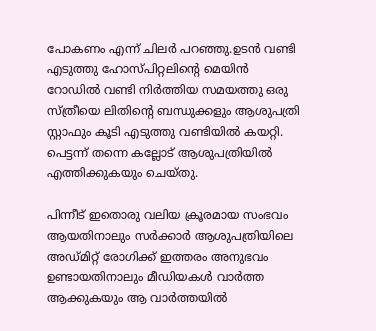പോകണം എന്ന് ചിലര്‍ പറഞ്ഞു.ഉടന്‍ വണ്ടി എടുത്തു ഹോസ്പിറ്റലിന്റെ മെയിന്‍ റോഡില്‍ വണ്ടി നിര്‍ത്തിയ സമയത്തു ഒരു സ്ത്രീയെ ലിതിന്റെ ബന്ധുക്കളും ആശുപത്രി സ്റ്റാഫും കൂടി എടുത്തു വണ്ടിയില്‍ കയറ്റി. പെട്ടന്ന് തന്നെ കല്ലോട് ആശുപത്രിയില്‍ എത്തിക്കുകയും ചെയ്തു.

പിന്നീട് ഇതൊരു വലിയ ക്രൂരമായ സംഭവം ആയതിനാലും സര്‍ക്കാര്‍ ആശുപത്രിയിലെ അഡ്മിറ്റ് രോഗിക്ക് ഇത്തരം അനുഭവം ഉണ്ടായതിനാലും മീഡിയകൾ വാര്‍ത്ത ആക്കുകയും ആ വാര്‍ത്തയില്‍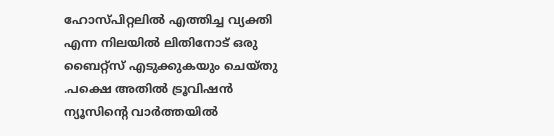ഹോസ്പിറ്റലില്‍ എത്തിച്ച വ്യക്തി എന്ന നിലയില്‍ ലിതിനോട് ഒരു ബൈറ്റ്‌സ് എടുക്കുകയും ചെയ്തു .പക്ഷെ അതില്‍ ട്രൂവിഷന്‍ ന്യൂസിന്റെ വാര്‍ത്തയില്‍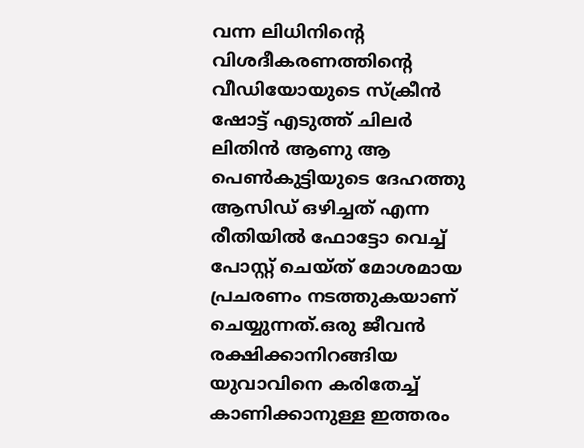വന്ന ലിധിനിൻ്റെ വിശദീകരണത്തിൻ്റെ വീഡിയോയുടെ സ്‌ക്രീന്‍ ഷോട്ട് എടുത്ത് ചിലര്‍ ലിതിന്‍ ആണു ആ പെണ്‍കുട്ടിയുടെ ദേഹത്തു ആസിഡ് ഒഴിച്ചത് എന്ന രീതിയില്‍ ഫോട്ടോ വെച്ച് പോസ്റ്റ് ചെയ്ത് മോശമായ പ്രചരണം നടത്തുകയാണ് ചെയ്യുന്നത്.ഒരു ജീവൻ രക്ഷിക്കാനിറങ്ങിയ യുവാവിനെ കരിതേച്ച് കാണിക്കാനുള്ള ഇത്തരം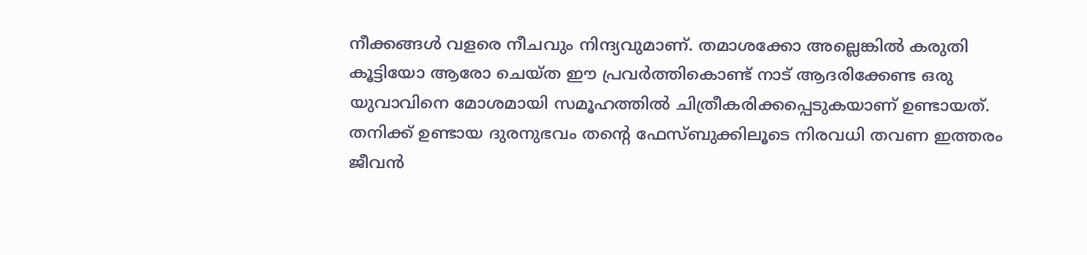നീക്കങ്ങൾ വളരെ നീചവും നിന്ദ്യവുമാണ്. തമാശക്കോ അല്ലെങ്കിൽ കരുതി കൂട്ടിയോ ആരോ ചെയ്ത ഈ പ്രവർത്തികൊണ്ട് നാട് ആദരിക്കേണ്ട ഒരു യുവാവിനെ മോശമായി സമൂഹത്തിൽ ചിത്രീകരിക്കപ്പെടുകയാണ് ഉണ്ടായത്. തനിക്ക് ഉണ്ടായ ദുരനുഭവം തൻ്റെ ഫേസ്ബുക്കിലൂടെ നിരവധി തവണ ഇത്തരം ജീവൻ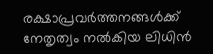രക്ഷാപ്രവർത്തനങ്ങൾക്ക് നേതൃത്വം നൽകിയ ലിധിൻ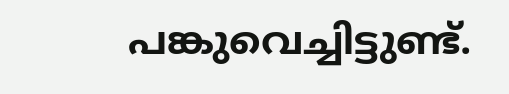പങ്കുവെച്ചിട്ടുണ്ട്.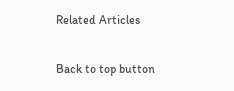Related Articles

Back to top button